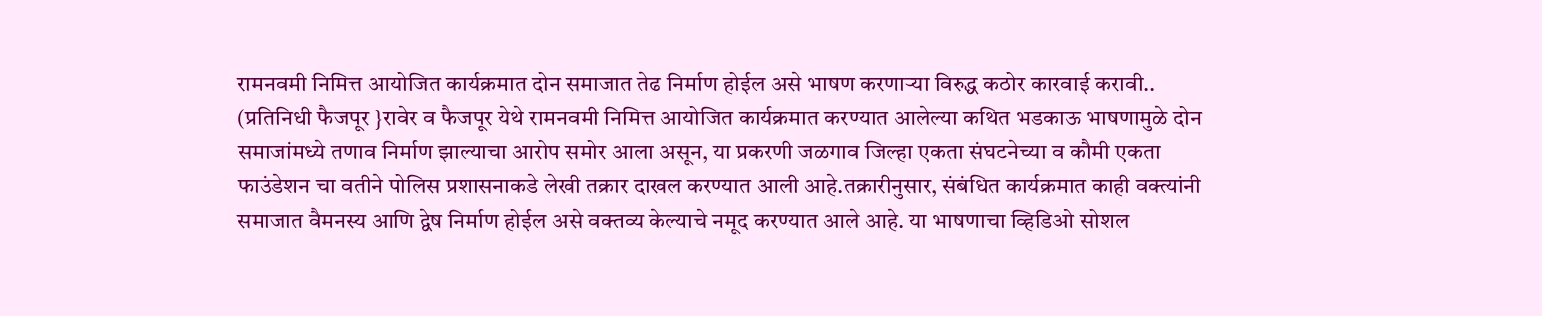रामनवमी निमित्त आयोजित कार्यक्रमात दोन समाजात तेढ निर्माण होईल असे भाषण करणाऱ्या विरुद्ध कठोर कारवाई करावी.. (प्रतिनिधी फैजपूर }रावेर व फैजपूर येथे रामनवमी निमित्त आयोजित कार्यक्रमात करण्यात आलेल्या कथित भडकाऊ भाषणामुळे दोन समाजांमध्ये तणाव निर्माण झाल्याचा आरोप समोर आला असून, या प्रकरणी जळगाव जिल्हा एकता संघटनेच्या व कौमी एकता फाउंडेशन चा वतीने पोलिस प्रशासनाकडे लेखी तक्रार दाखल करण्यात आली आहे.तक्रारीनुसार, संबंधित कार्यक्रमात काही वक्त्यांनी समाजात वैमनस्य आणि द्वेष निर्माण होईल असे वक्तव्य केल्याचे नमूद करण्यात आले आहे. या भाषणाचा व्हिडिओ सोशल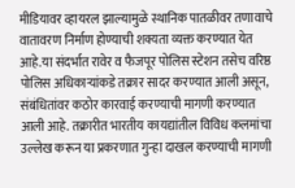मीडियावर व्हायरल झाल्यामुळे स्थानिक पातळीवर तणावाचे वातावरण निर्माण होण्याची शक्यता व्यक्त करण्यात येत आहे.या संदर्भात रावेर व फैजपूर पोलिस स्टेशन तसेच वरिष्ठ पोलिस अधिकाऱ्यांकडे तक्रार सादर करण्यात आली असून, संबंधितांवर कठोर कारवाई करण्याची मागणी करण्यात आली आहे. तक्रारीत भारतीय कायद्यांतील विविध कलमांचा उल्लेख करून या प्रकरणात गुन्हा दाखल करण्याची मागणी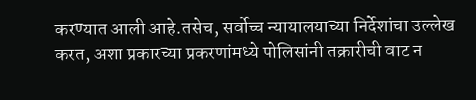करण्यात आली आहे.तसेच, सर्वोच्च न्यायालयाच्या निर्देशांचा उल्लेख करत, अशा प्रकारच्या प्रकरणांमध्ये पोलिसांनी तक्रारीची वाट न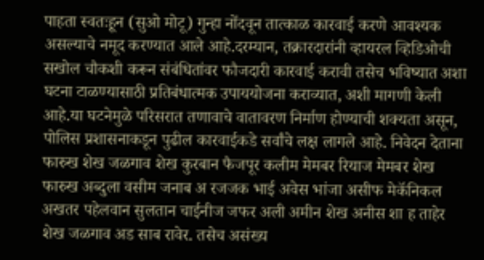पाहता स्वतःहून (सुओ मोटू) गुन्हा नोंदवून तात्काळ कारवाई करणे आवश्यक असल्याचे नमूद करण्यात आले आहे.दरम्यान, तक्रारदारांनी व्हायरल व्हिडिओची सखोल चौकशी करून संबंधितांवर फौजदारी कारवाई करावी तसेच भविष्यात अशा घटना टाळण्यासाठी प्रतिबंधात्मक उपाययोजना कराव्यात, अशी मागणी केली आहे.या घटनेमुळे परिसरात तणावाचे वातावरण निर्माण होण्याची शक्यता असून, पोलिस प्रशासनाकडून पुढील कारवाईकडे सर्वांचे लक्ष लागले आहे. निवेदन देताना फारुख शेख जळगाव शेख कुरबान फैजपूर कलीम मेमबर रियाज मेमबर शेख फारुख अब्दुला वसीम जनाब अ रजजक भाई अवेस भांजा असीफ मेकॅनिकल अखतर पहेलवान सुलतान चाईनीज जफर अली अमीन शेख अनीस शा ह ताहेर शेख जळगाव अड साब रावेर. तसेच असंख्य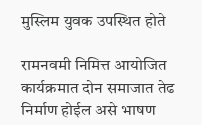मुस्लिम युवक उपस्थित होते

रामनवमी निमित्त आयोजित कार्यक्रमात दोन समाजात तेढ निर्माण होईल असे भाषण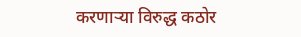करणाऱ्या विरुद्ध कठोर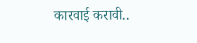कारवाई करावी..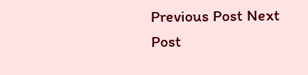Previous Post Next Post